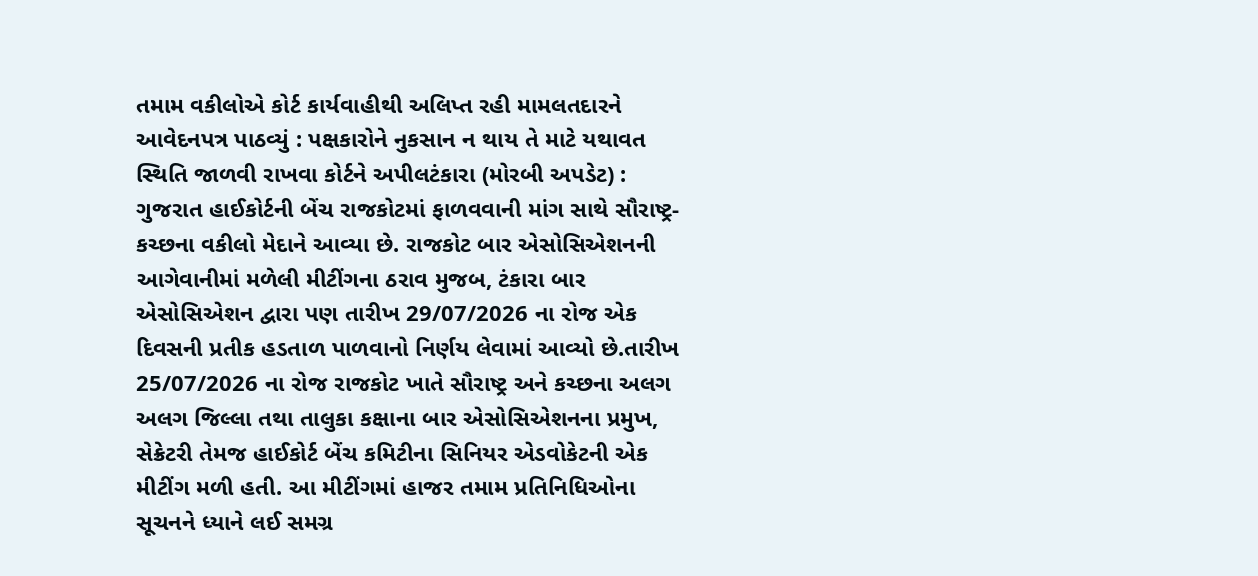તમામ વકીલોએ કોર્ટ કાર્યવાહીથી અલિપ્ત રહી મામલતદારને આવેદનપત્ર પાઠવ્યું : પક્ષકારોને નુકસાન ન થાય તે માટે યથાવત સ્થિતિ જાળવી રાખવા કોર્ટને અપીલટંકારા (મોરબી અપડેટ) : ગુજરાત હાઈકોર્ટની બેંચ રાજકોટમાં ફાળવવાની માંગ સાથે સૌરાષ્ટ્ર-કચ્છના વકીલો મેદાને આવ્યા છે. રાજકોટ બાર એસોસિએશનની આગેવાનીમાં મળેલી મીટીંગના ઠરાવ મુજબ, ટંકારા બાર એસોસિએશન દ્વારા પણ તારીખ 29/07/2026 ના રોજ એક દિવસની પ્રતીક હડતાળ પાળવાનો નિર્ણય લેવામાં આવ્યો છે.તારીખ 25/07/2026 ના રોજ રાજકોટ ખાતે સૌરાષ્ટ્ર અને કચ્છના અલગ અલગ જિલ્લા તથા તાલુકા કક્ષાના બાર એસોસિએશનના પ્રમુખ, સેક્રેટરી તેમજ હાઈકોર્ટ બેંચ કમિટીના સિનિયર એડવોકેટની એક મીટીંગ મળી હતી. આ મીટીંગમાં હાજર તમામ પ્રતિનિધિઓના સૂચનને ધ્યાને લઈ સમગ્ર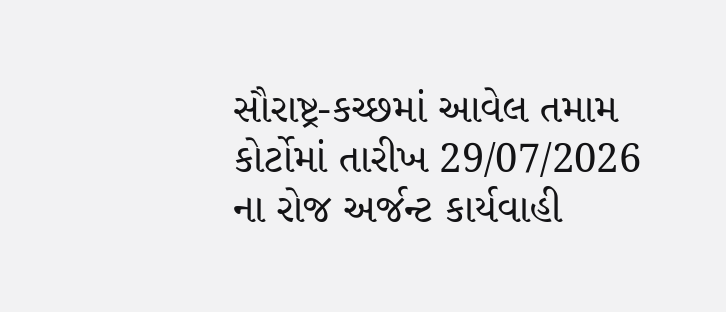સૌરાષ્ટ્ર-કચ્છમાં આવેલ તમામ કોર્ટોમાં તારીખ 29/07/2026 ના રોજ અર્જન્ટ કાર્યવાહી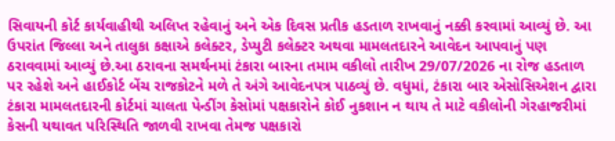સિવાયની કોર્ટ કાર્યવાહીથી અલિપ્ત રહેવાનું અને એક દિવસ પ્રતીક હડતાળ રાખવાનું નક્કી કરવામાં આવ્યું છે. આ ઉપરાંત જિલ્લા અને તાલુકા કક્ષાએ કલેક્ટર, ડેપ્યુટી કલેક્ટર અથવા મામલતદારને આવેદન આપવાનું પણ ઠરાવવામાં આવ્યું છે.આ ઠરાવના સમર્થનમાં ટંકારા બારના તમામ વકીલો તારીખ 29/07/2026 ના રોજ હડતાળ પર રહેશે અને હાઈકોર્ટ બેંચ રાજકોટને મળે તે અંગે આવેદનપત્ર પાઠવ્યું છે. વધુમાં, ટંકારા બાર એસોસિએશન દ્વારા ટંકારા મામલતદારની કોર્ટમાં ચાલતા પેન્ડીંગ કેસોમાં પક્ષકારોને કોઈ નુકશાન ન થાય તે માટે વકીલોની ગેરહાજરીમાં કેસની યથાવત પરિસ્થિતિ જાળવી રાખવા તેમજ પક્ષકારો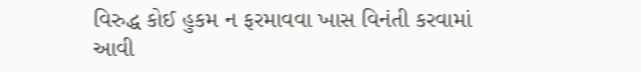વિરુદ્ધ કોઈ હુકમ ન ફરમાવવા ખાસ વિનંતી કરવામાં આવી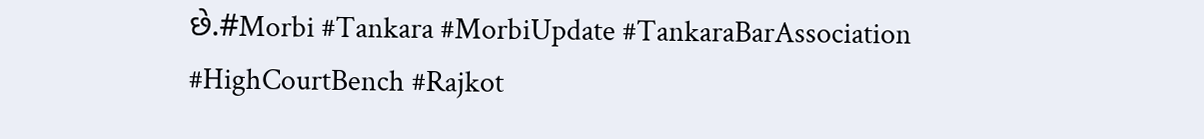છે.#Morbi #Tankara #MorbiUpdate #TankaraBarAssociation #HighCourtBench #Rajkot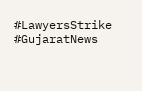#LawyersStrike #GujaratNews